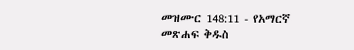መዝሙር 148:11 - የአማርኛ መጽሐፍ ቅዱስ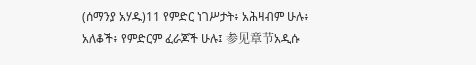(ሰማንያ አሃዱ)11 የምድር ነገሥታት፥ አሕዛብም ሁሉ፥ አለቆች፥ የምድርም ፈራጆች ሁሉ፤ 参见章节አዲሱ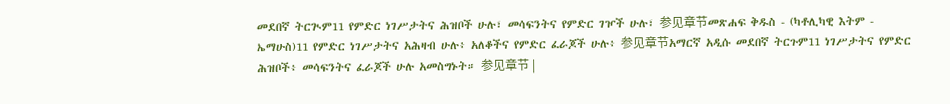መደበኛ ትርጒም11 የምድር ነገሥታትና ሕዝቦች ሁሉ፣ መሳፍንትና የምድር ገዦች ሁሉ፣ 参见章节መጽሐፍ ቅዱስ - (ካቶሊካዊ እትም - ኤማሁስ)11 የምድር ነገሥታትና አሕዛብ ሁሉ፥ አለቆችና የምድር ፈራጆች ሁሉ፥ 参见章节አማርኛ አዲሱ መደበኛ ትርጉም11 ነገሥታትና የምድር ሕዝቦች፥ መሳፍንትና ፈራጆች ሁሉ አመስግኑት። 参见章节 |